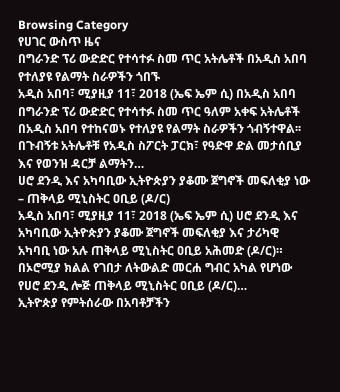Browsing Category
የሀገር ውስጥ ዜና
በግራንድ ፕሪ ውድድር የተሳተፉ ስመ ጥር አትሌቶች በአዲስ አበባ የተለያዩ የልማት ስራዎችን ጎበኙ
አዲስ አበባ፣ ሚያዚያ 11፣ 2018 (ኤፍ ኤም ሲ) በአዲስ አበባ በግራንድ ፕሪ ውድድር የተሳተፉ ስመ ጥር ዓለም አቀፍ አትሌቶች በአዲስ አበባ የተከናወኑ የተለያዩ የልማት ስራዎችን ጎብኝተዋል፡፡
በጉብኝቱ አትሌቶቹ የአዲስ ስፖርት ፓርክ፣ የዓድዋ ድል መታሰቢያ እና የወንዝ ዳርቻ ልማትን…
ሀሮ ደንዲ እና አካባቢው ኢትዮጵያን ያቆሙ ጀግኖች መፍለቂያ ነው – ጠቅላይ ሚኒስትር ዐቢይ (ዶ/ር)
አዲስ አበባ፣ ሚያዚያ 11፣ 2018 (ኤፍ ኤም ሲ) ሀሮ ደንዲ እና አካባቢው ኢትዮጵያን ያቆሙ ጀግኖች መፍለቂያ እና ታሪካዊ አካባቢ ነው አሉ ጠቅላይ ሚኒስትር ዐቢይ አሕመድ (ዶ/ር)።
በኦሮሚያ ክልል የገበታ ለትውልድ መርሐ ግብር አካል የሆነው የሀሮ ደንዲ ሎጅ ጠቅላይ ሚኒስትር ዐቢይ (ዶ/ር)…
ኢትዮጵያ የምትሰራው በአባቶቻችን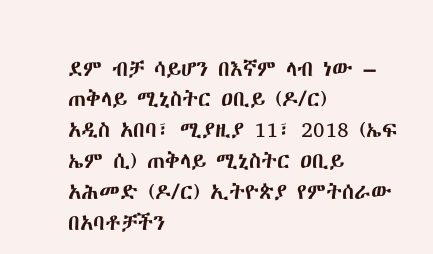ደም ብቻ ሳይሆን በእኛም ላብ ነው – ጠቅላይ ሚኒስትር ዐቢይ (ዶ/ር)
አዲስ አበባ፣ ሚያዚያ 11፣ 2018 (ኤፍ ኤም ሲ) ጠቅላይ ሚኒስትር ዐቢይ አሕመድ (ዶ/ር) ኢትዮጵያ የምትሰራው በአባቶቻችን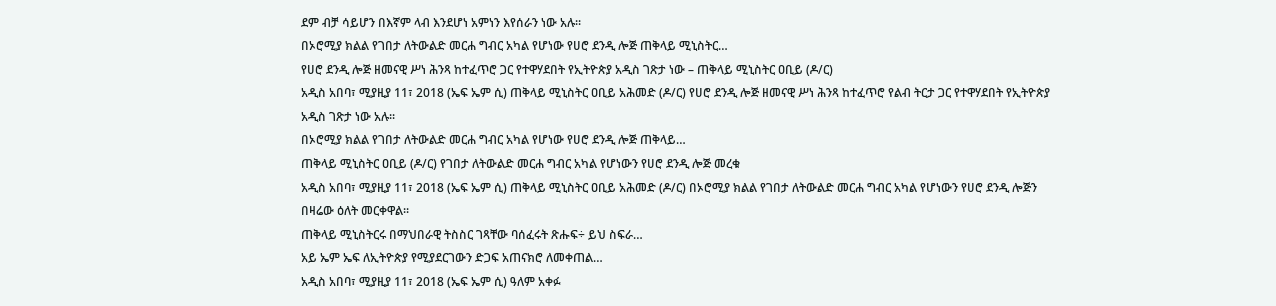ደም ብቻ ሳይሆን በእኛም ላብ እንደሆነ አምነን እየሰራን ነው አሉ፡፡
በኦሮሚያ ክልል የገበታ ለትውልድ መርሐ ግብር አካል የሆነው የሀሮ ደንዲ ሎጅ ጠቅላይ ሚኒስትር…
የሀሮ ደንዲ ሎጅ ዘመናዊ ሥነ ሕንጻ ከተፈጥሮ ጋር የተዋሃደበት የኢትዮጵያ አዲስ ገጽታ ነው – ጠቅላይ ሚኒስትር ዐቢይ (ዶ/ር)
አዲስ አበባ፣ ሚያዚያ 11፣ 2018 (ኤፍ ኤም ሲ) ጠቅላይ ሚኒስትር ዐቢይ አሕመድ (ዶ/ር) የሀሮ ደንዲ ሎጅ ዘመናዊ ሥነ ሕንጻ ከተፈጥሮ የልብ ትርታ ጋር የተዋሃደበት የኢትዮጵያ አዲስ ገጽታ ነው አሉ፡፡
በኦሮሚያ ክልል የገበታ ለትውልድ መርሐ ግብር አካል የሆነው የሀሮ ደንዲ ሎጅ ጠቅላይ…
ጠቅላይ ሚኒስትር ዐቢይ (ዶ/ር) የገበታ ለትውልድ መርሐ ግብር አካል የሆነውን የሀሮ ደንዲ ሎጅ መረቁ
አዲስ አበባ፣ ሚያዚያ 11፣ 2018 (ኤፍ ኤም ሲ) ጠቅላይ ሚኒስትር ዐቢይ አሕመድ (ዶ/ር) በኦሮሚያ ክልል የገበታ ለትውልድ መርሐ ግብር አካል የሆነውን የሀሮ ደንዲ ሎጅን በዛሬው ዕለት መርቀዋል፡፡
ጠቅላይ ሚኒስትርሩ በማህበራዊ ትስስር ገጻቸው ባሰፈሩት ጽሑፍ÷ ይህ ስፍራ…
አይ ኤም ኤፍ ለኢትዮጵያ የሚያደርገውን ድጋፍ አጠናክሮ ለመቀጠል…
አዲስ አበባ፣ ሚያዚያ 11፣ 2018 (ኤፍ ኤም ሲ) ዓለም አቀፉ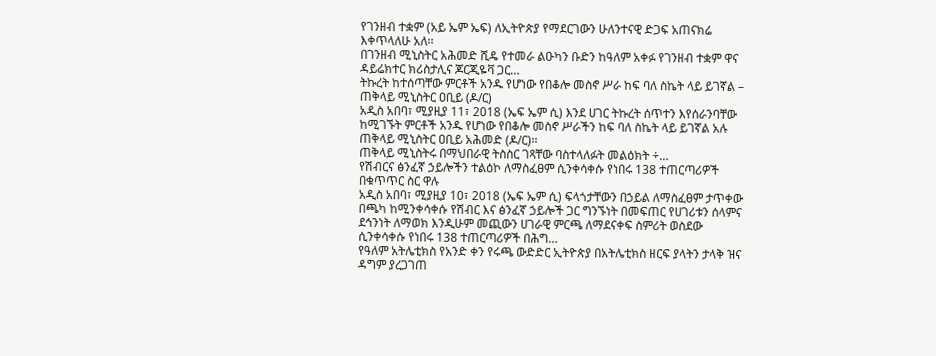የገንዘብ ተቋም (አይ ኤም ኤፍ) ለኢትዮጵያ የማደርገውን ሁለንተናዊ ድጋፍ አጠናክሬ እቀጥላለሁ አለ፡፡
በገንዘብ ሚኒስትር አሕመድ ሺዴ የተመራ ልዑካን ቡድን ከዓለም አቀፉ የገንዘብ ተቋም ዋና ዳይሬክተር ክሪስታሊና ጆርጂዬቫ ጋር…
ትኩረት ከተሰጣቸው ምርቶች አንዱ የሆነው የበቆሎ መስኖ ሥራ ከፍ ባለ ስኬት ላይ ይገኛል – ጠቅላይ ሚኒስትር ዐቢይ (ዶ/ር)
አዲስ አበባ፣ ሚያዚያ 11፣ 2018 (ኤፍ ኤም ሲ) እንደ ሀገር ትኩረት ሰጥተን እየሰራንባቸው ከሚገኙት ምርቶች አንዱ የሆነው የበቆሎ መስኖ ሥራችን ከፍ ባለ ስኬት ላይ ይገኛል አሉ ጠቅላይ ሚኒስትር ዐቢይ አሕመድ (ዶ/ር)፡፡
ጠቅላይ ሚኒስትሩ በማህበራዊ ትስስር ገጻቸው ባስተላለፉት መልዕክት ÷…
የሽብርና ፅንፈኛ ኃይሎችን ተልዕኮ ለማስፈፀም ሲንቀሳቀሱ የነበሩ 138 ተጠርጣሪዎች በቁጥጥር ስር ዋሉ
አዲስ አበባ፣ ሚያዚያ 10፣ 2018 (ኤፍ ኤም ሲ) ፍላጎታቸውን በኃይል ለማስፈፀም ታጥቀው በጫካ ከሚንቀሳቀሱ የሽብር እና ፅንፈኛ ኃይሎች ጋር ግንኙነት በመፍጠር የሀገሪቱን ሰላምና ደኅንነት ለማወክ እንዲሁም መጪውን ሀገራዊ ምርጫ ለማደናቀፍ ስምሪት ወስደው ሲንቀሳቀሱ የነበሩ 138 ተጠርጣሪዎች በሕግ…
የዓለም አትሌቲክስ የአንድ ቀን የሩጫ ውድድር ኢትዮጵያ በአትሌቲክስ ዘርፍ ያላትን ታላቅ ዝና ዳግም ያረጋገጠ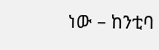ነው – ከንቲባ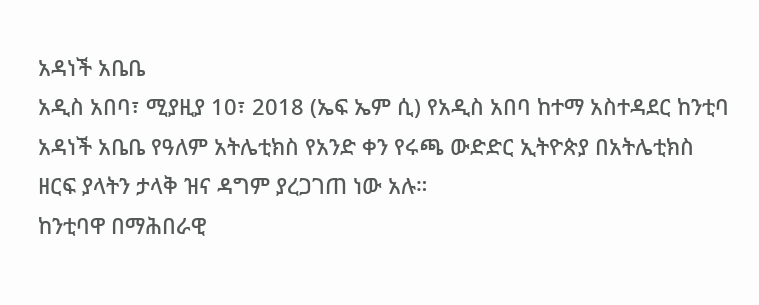አዳነች አቤቤ
አዲስ አበባ፣ ሚያዚያ 10፣ 2018 (ኤፍ ኤም ሲ) የአዲስ አበባ ከተማ አስተዳደር ከንቲባ አዳነች አቤቤ የዓለም አትሌቲክስ የአንድ ቀን የሩጫ ውድድር ኢትዮጵያ በአትሌቲክስ ዘርፍ ያላትን ታላቅ ዝና ዳግም ያረጋገጠ ነው አሉ።
ከንቲባዋ በማሕበራዊ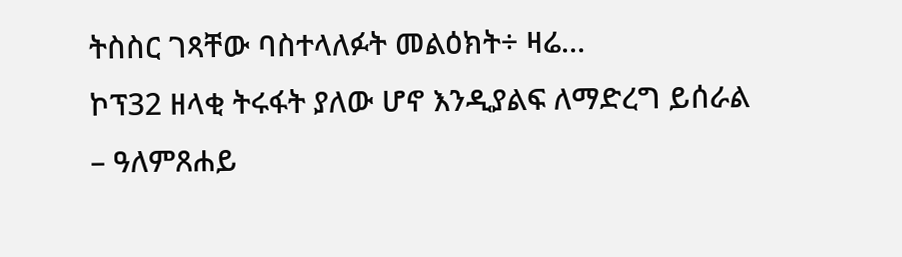ትስስር ገጻቸው ባስተላለፉት መልዕክት÷ ዛሬ…
ኮፕ32 ዘላቂ ትሩፋት ያለው ሆኖ እንዲያልፍ ለማድረግ ይሰራል – ዓለምጸሐይ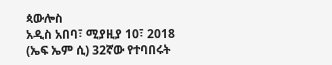ጳውሎስ
አዲስ አበባ፣ ሚያዚያ 10፣ 2018 (ኤፍ ኤም ሲ) 32ኛው የተባበሩት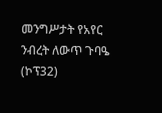መንግሥታት የአየር ንብረት ለውጥ ጉባዔ (ኮፕ32)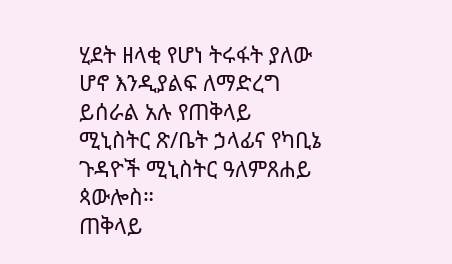ሂደት ዘላቂ የሆነ ትሩፋት ያለው ሆኖ እንዲያልፍ ለማድረግ ይሰራል አሉ የጠቅላይ ሚኒስትር ጽ/ቤት ኃላፊና የካቢኔ ጉዳዮች ሚኒስትር ዓለምጸሐይ ጳውሎስ።
ጠቅላይ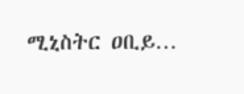ሚኒስትር ዐቢይ…